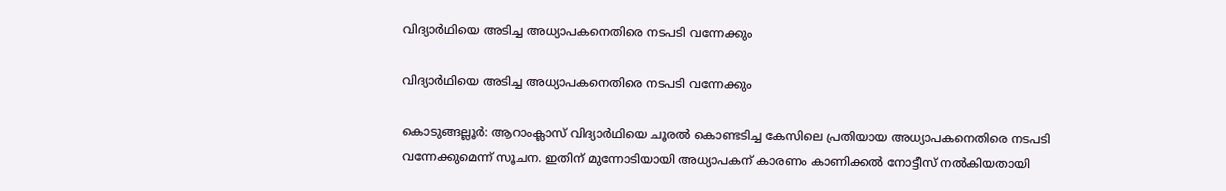വിദ്യാർഥിയെ അടിച്ച അധ്യാപകനെതിരെ നടപടി വന്നേക്കും

വിദ്യാർഥിയെ അടിച്ച അധ്യാപകനെതിരെ നടപടി വന്നേക്കും

കൊടുങ്ങല്ലൂർ: ആറാംക്ലാസ് വിദ്യാർഥിയെ ചൂരൽ കൊണ്ടടിച്ച കേസിലെ പ്രതിയായ അധ്യാപകനെതിരെ നടപടി വന്നേക്കുമെന്ന് സൂചന. ഇതിന് മുന്നോടിയായി അധ്യാപകന് കാരണം കാണിക്കൽ നോട്ടീസ് നൽകിയതായി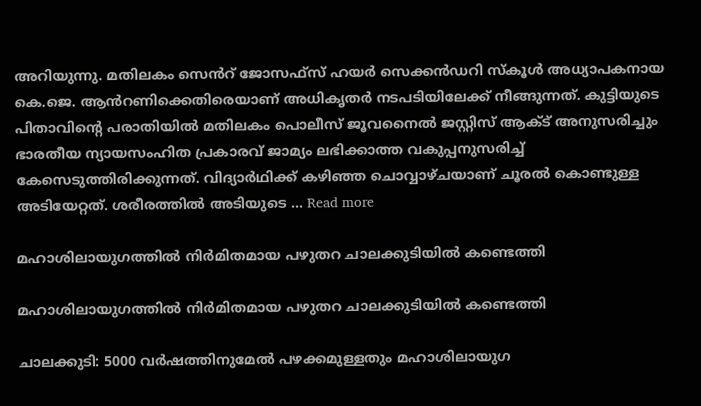അറിയുന്നു. മതിലകം സെൻറ് ജോസഫ്സ് ഹയർ സെക്കൻഡറി സ്കൂൾ അധ്യാപകനായ കെ.ജെ. ആൻറണിക്കെതിരെയാണ് അധികൃതർ നടപടിയിലേക്ക് നീങ്ങുന്നത്. കുട്ടിയുടെ പിതാവിന്റെ പരാതിയിൽ മതിലകം പൊലീസ് ജൂവനൈൽ ജസ്റ്റിസ് ആക്ട് അനുസരിച്ചും ഭാരതീയ ന്യായസംഹിത പ്രകാരവ് ജാമ്യം ലഭിക്കാത്ത വകുപ്പനുസരിച്ച് കേസെടുത്തിരിക്കുന്നത്. വിദ്യാർഥിക്ക് കഴിഞ്ഞ ചൊവ്വാഴ്ചയാണ് ചൂരൽ കൊണ്ടുള്ള അടിയേറ്റത്. ശരീരത്തിൽ അടിയുടെ … Read more

മഹാശിലായുഗത്തിൽ നിർമിതമായ പഴുതറ ചാലക്കുടിയിൽ കണ്ടെത്തി

മഹാശിലായുഗത്തിൽ നിർമിതമായ പഴുതറ ചാലക്കുടിയിൽ കണ്ടെത്തി

ചാലക്കുടി: 5000 വർഷത്തിനുമേൽ പഴക്കമുള്ളതും മഹാശിലായുഗ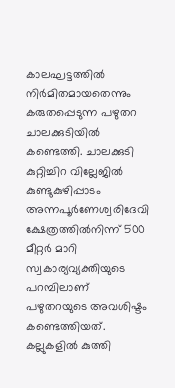കാലഘട്ടത്തിൽ നിർമിതമായതെന്നും കരുതപ്പെടുന്ന പഴുതറ ചാലക്കുടിയിൽ കണ്ടെത്തി. ചാലക്കുടി കുറ്റിച്ചിറ വില്ലേജിൽ കുണ്ടുകുഴിപ്പാടം അന്നപൂർണേശ്വരിദേവി ക്ഷേത്രത്തിൽനിന്ന് 500 മീറ്റർ മാറി സ്വകാര്യവ്യക്തിയുടെ പറമ്പിലാണ് പഴുതറയുടെ അവശിഷ്ടം കണ്ടെത്തിയത്. കല്ലുകളിൽ കുത്തി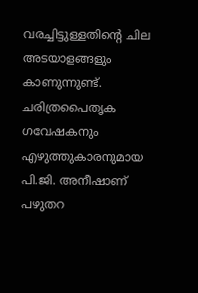വരച്ചിട്ടുള്ളതിന്റെ ചില അടയാളങ്ങളും കാണുന്നുണ്ട്. ചരിത്രപൈതൃക ഗവേഷകനും എഴുത്തുകാരനുമായ പി.ജി. അനീഷാണ് പഴുതറ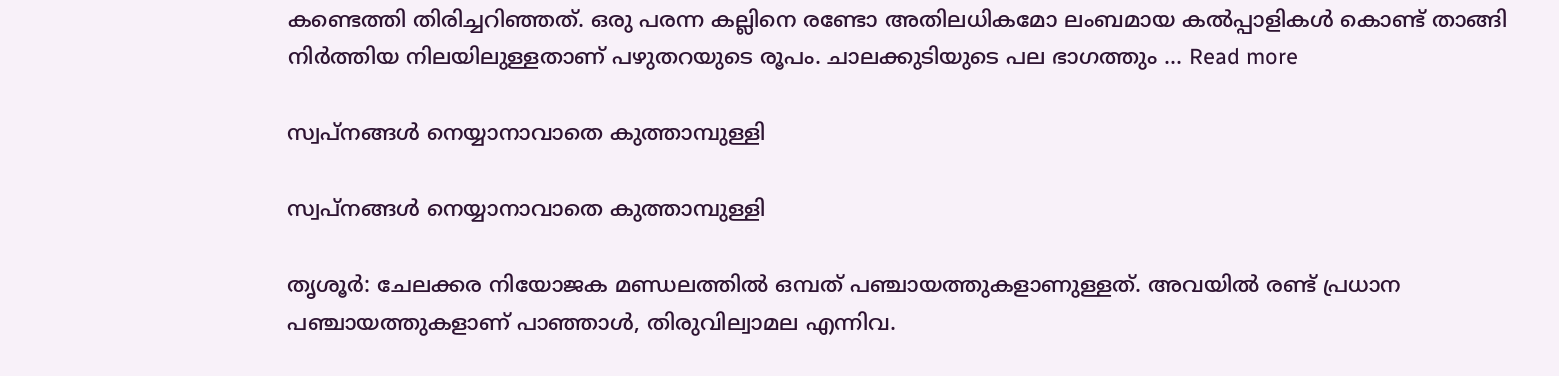കണ്ടെത്തി തിരിച്ചറിഞ്ഞത്. ഒരു പരന്ന കല്ലിനെ രണ്ടോ അതിലധികമോ ലംബമായ കൽപ്പാളികൾ കൊണ്ട് താങ്ങി നിർത്തിയ നിലയിലുള്ളതാണ് പഴുതറയുടെ രൂപം. ചാലക്കുടിയുടെ പല ഭാഗത്തും … Read more

സ്വപ്നങ്ങൾ നെയ്യാനാവാതെ കുത്താമ്പുള്ളി

സ്വപ്നങ്ങൾ നെയ്യാനാവാതെ കുത്താമ്പുള്ളി

തൃശൂർ: ചേലക്കര നിയോജക മണ്ഡലത്തിൽ ഒമ്പത് പഞ്ചായത്തുകളാണുള്ളത്. അവയിൽ രണ്ട് പ്രധാന പഞ്ചായത്തുകളാണ് പാഞ്ഞാൾ, തിരുവില്വാമല എന്നിവ.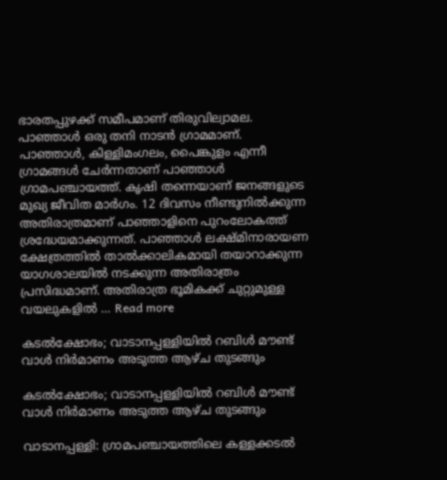ഭാരതപ്പുഴക്ക് സമീപമാണ് തിരുവില്വാമല. പാഞ്ഞാൾ ഒരു തനി നാടൻ ഗ്രാമമാണ്. പാഞ്ഞാൾ, കിള്ളിമംഗലം, പൈങ്കുളം എന്നീ ഗ്രാമങ്ങൾ ചേർന്നതാണ് പാഞ്ഞാൾ ഗ്രാമപഞ്ചായത്ത്. കൃഷി തന്നെയാണ് ജനങ്ങളുടെ മുഖ്യ ജീവിത മാർഗം. 12 ദിവസം നീണ്ടുനിൽക്കുന്ന അതിരാത്രമാണ് പാഞ്ഞാളിനെ പുറംലോകത്ത് ശ്രദ്ധേയമാക്കുന്നത്. പാഞ്ഞാള്‍ ലക്ഷ്മിനാരായണ ക്ഷേത്രത്തില്‍ താല്‍ക്കാലികമായി തയാറാക്കുന്ന യാഗശാലയിൽ നടക്കുന്ന അതിരാത്രം പ്രസിദ്ധമാണ്. അതിരാത്ര ഭൂമികക്ക് ചുറ്റുമുള്ള വയലുകളിൽ … Read more

കടല്‍ക്ഷോഭം; വാടാനപ്പള്ളിയിൽ റബിള്‍ മൗണ്ട് വാള്‍ നിർമാണം അടുത്ത ആഴ്ച തുടങ്ങും

കടല്‍ക്ഷോഭം; വാടാനപ്പള്ളിയിൽ റബിള്‍ മൗണ്ട് വാള്‍ നിർമാണം അടുത്ത ആഴ്ച തുടങ്ങും

വാടാനപ്പള്ളി: ഗ്രാമപഞ്ചായത്തിലെ കള്ളക്കടല്‍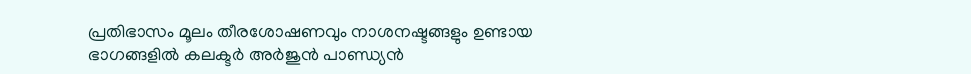പ്രതിഭാസം മൂലം തീരശോഷണവും നാശനഷ്ടങ്ങളും ഉണ്ടായ ഭാഗങ്ങളിൽ കലക്ടര്‍ അര്‍ജുന്‍ പാണ്ഡ്യന്‍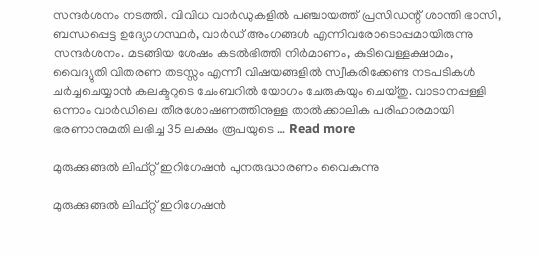സന്ദർശനം നടത്തി. വിവിധ വാര്‍ഡുകളില്‍ പഞ്ചായത്ത് പ്രസിഡന്റ് ശാന്തി ഭാസി, ബന്ധപ്പെട്ട ഉദ്യോഗസ്ഥര്‍, വാർഡ് അംഗങ്ങൾ എന്നിവരോടൊപ്പമായിരുന്നു സന്ദര്‍ശനം. മടങ്ങിയ ശേഷം കടല്‍ഭിത്തി നിർമാണം, കുടിവെള്ളക്ഷാമം, വൈദ്യുതി വിതരണ തടസ്സം എന്നീ വിഷയങ്ങളില്‍ സ്വീകരിക്കേണ്ട നടപടികള്‍ ചര്‍ച്ചചെയ്യാൻ കലക്ടറുടെ ചേംബറില്‍ യോഗം ചേരുകയും ചെയ്തു. വാടാനപ്പള്ളി ഒന്നാം വാര്‍ഡിലെ തീരശോഷണത്തിനുള്ള താല്‍ക്കാലിക പരിഹാരമായി ഭരണാനുമതി ലഭിച്ച 35 ലക്ഷം രൂപയുടെ … Read more

മുരുക്കുങ്ങല്‍ ലിഫ്റ്റ് ഇറിഗേഷന്‍ പുനരുദ്ധാരണം വൈകുന്നു

മുരുക്കുങ്ങല്‍ ലിഫ്റ്റ് ഇറിഗേഷന്‍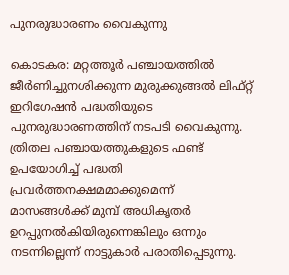പുനരുദ്ധാരണം വൈകുന്നു

കൊടകര: മറ്റത്തൂര്‍ പഞ്ചായത്തില്‍ ജീര്‍ണിച്ചുനശിക്കുന്ന മുരുക്കുങ്ങല്‍ ലിഫ്റ്റ് ഇറിഗേഷന്‍ പദ്ധതിയുടെ പുനരുദ്ധാരണത്തിന് നടപടി വൈകുന്നു. ത്രിതല പഞ്ചായത്തുകളുടെ ഫണ്ട് ഉപയോഗിച്ച് പദ്ധതി പ്രവര്‍ത്തനക്ഷമമാക്കുമെന്ന് മാസങ്ങള്‍ക്ക് മുമ്പ് അധികൃതര്‍ ഉറപ്പുനല്‍കിയിരുന്നെങ്കിലും ഒന്നും നടന്നില്ലെന്ന് നാട്ടുകാര്‍ പരാതിപ്പെടുന്നു.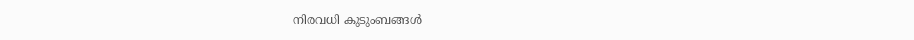നിരവധി കുടുംബങ്ങള്‍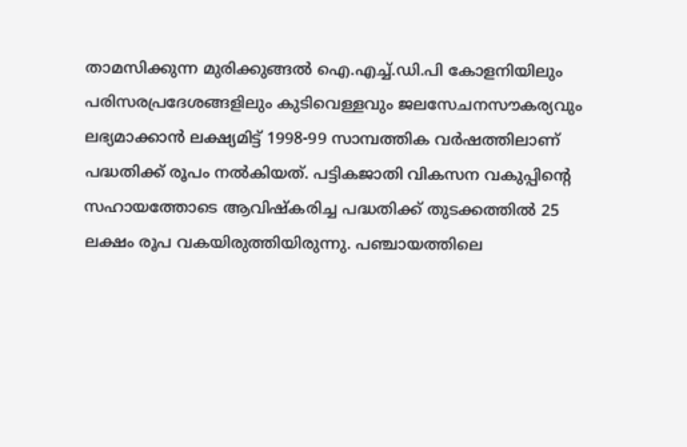താമസിക്കുന്ന മുരിക്കുങ്ങല്‍ ഐ.എച്ച്.ഡി.പി കോളനിയിലും പരിസരപ്രദേശങ്ങളിലും കുടിവെള്ളവും ജലസേചനസൗകര്യവും ലഭ്യമാക്കാന്‍ ലക്ഷ്യമിട്ട് 1998-99 സാമ്പത്തിക വര്‍ഷത്തിലാണ് പദ്ധതിക്ക് രൂപം നല്‍കിയത്. പട്ടികജാതി വികസന വകുപ്പിന്റെ സഹായത്തോടെ ആവിഷ്‌കരിച്ച പദ്ധതിക്ക് തുടക്കത്തില്‍ 25 ലക്ഷം രൂപ വകയിരുത്തിയിരുന്നു. പഞ്ചായത്തിലെ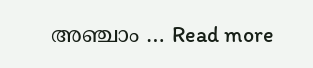അഞ്ചാം … Read more